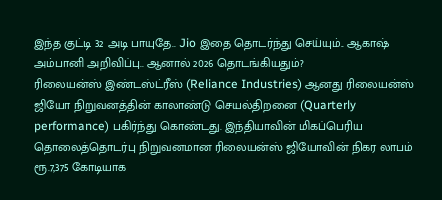இந்த குட்டி 32 அடி பாயுதே.. Jio இதை தொடர்ந்து செய்யும்.. ஆகாஷ் அம்பானி அறிவிப்பு.. ஆனால் 2026 தொடங்கியதும்?
ரிலையன்ஸ் இண்டஸ்ட்ரீஸ் (Reliance Industries) ஆனது ரிலையன்ஸ் ஜியோ நிறுவனத்தின் காலாண்டு செயல்திறனை (Quarterly performance) பகிர்ந்து கொண்டது. இந்தியாவின் மிகப்பெரிய தொலைத்தொடர்பு நிறுவனமான ரிலையன்ஸ் ஜியோவின் நிகர லாபம் ரூ.7,375 கோடியாக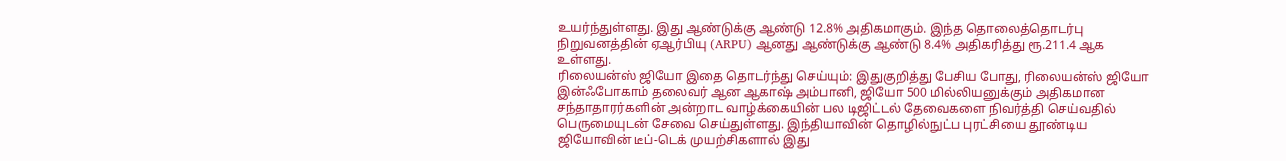உயர்ந்துள்ளது. இது ஆண்டுக்கு ஆண்டு 12.8% அதிகமாகும். இந்த தொலைத்தொடர்பு நிறுவனத்தின் ஏஆர்பியு (ARPU) ஆனது ஆண்டுக்கு ஆண்டு 8.4% அதிகரித்து ரூ.211.4 ஆக உள்ளது.
ரிலையன்ஸ் ஜியோ இதை தொடர்ந்து செய்யும்: இதுகுறித்து பேசிய போது, ரிலையன்ஸ் ஜியோ இன்ஃபோகாம் தலைவர் ஆன ஆகாஷ் அம்பானி, ஜியோ 500 மில்லியனுக்கும் அதிகமான சந்தாதாரர்களின் அன்றாட வாழ்க்கையின் பல டிஜிட்டல் தேவைகளை நிவர்த்தி செய்வதில் பெருமையுடன் சேவை செய்துள்ளது. இந்தியாவின் தொழில்நுட்ப புரட்சியை தூண்டிய ஜியோவின் டீப்-டெக் முயற்சிகளால் இது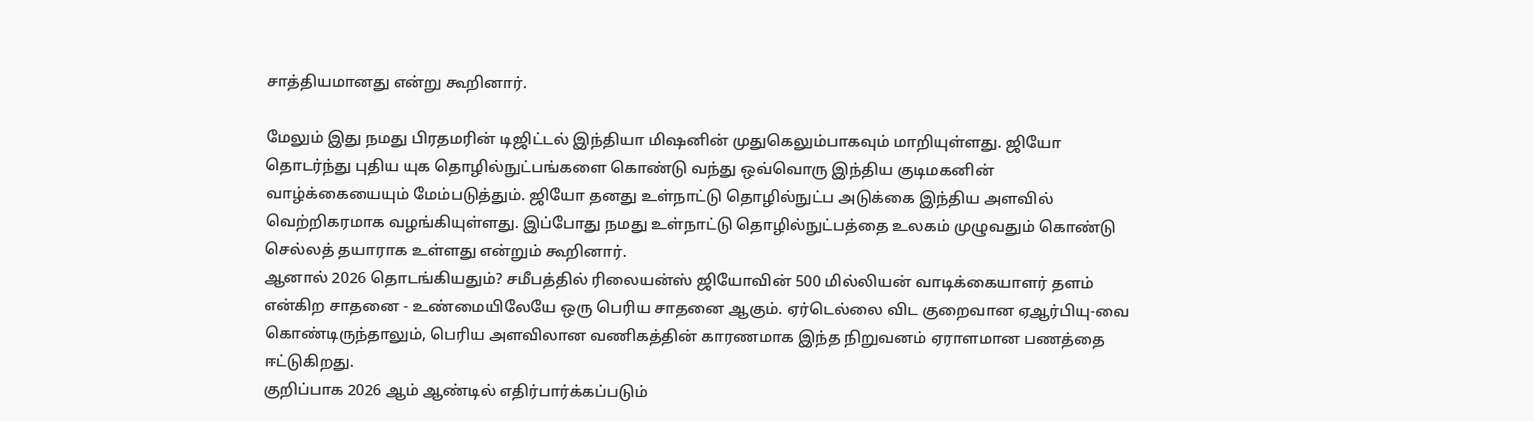சாத்தியமானது என்று கூறினார்.

மேலும் இது நமது பிரதமரின் டிஜிட்டல் இந்தியா மிஷனின் முதுகெலும்பாகவும் மாறியுள்ளது. ஜியோ தொடர்ந்து புதிய யுக தொழில்நுட்பங்களை கொண்டு வந்து ஒவ்வொரு இந்திய குடிமகனின் வாழ்க்கையையும் மேம்படுத்தும். ஜியோ தனது உள்நாட்டு தொழில்நுட்ப அடுக்கை இந்திய அளவில் வெற்றிகரமாக வழங்கியுள்ளது. இப்போது நமது உள்நாட்டு தொழில்நுட்பத்தை உலகம் முழுவதும் கொண்டு செல்லத் தயாராக உள்ளது என்றும் கூறினார்.
ஆனால் 2026 தொடங்கியதும்? சமீபத்தில் ரிலையன்ஸ் ஜியோவின் 500 மில்லியன் வாடிக்கையாளர் தளம் என்கிற சாதனை - உண்மையிலேயே ஒரு பெரிய சாதனை ஆகும். ஏர்டெல்லை விட குறைவான ஏஆர்பியு-வை கொண்டிருந்தாலும், பெரிய அளவிலான வணிகத்தின் காரணமாக இந்த நிறுவனம் ஏராளமான பணத்தை ஈட்டுகிறது.
குறிப்பாக 2026 ஆம் ஆண்டில் எதிர்பார்க்கப்படும்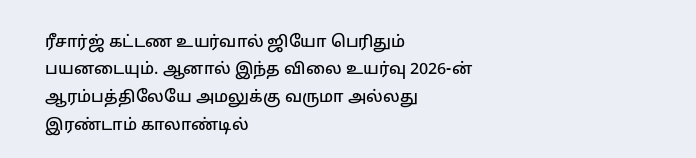ரீசார்ஜ் கட்டண உயர்வால் ஜியோ பெரிதும் பயனடையும். ஆனால் இந்த விலை உயர்வு 2026-ன் ஆரம்பத்திலேயே அமலுக்கு வருமா அல்லது இரண்டாம் காலாண்டில்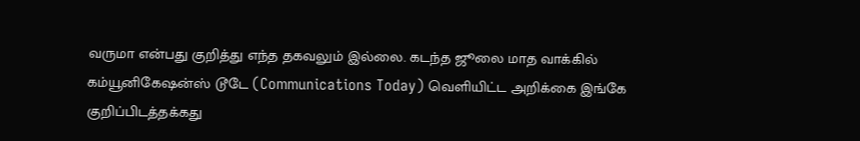வருமா என்பது குறித்து எந்த தகவலும் இல்லை. கடந்த ஜூலை மாத வாக்கில் கம்யூனிகேஷன்ஸ் டூடே (Communications Today) வெளியிட்ட அறிக்கை இங்கே குறிப்பிடத்தக்கது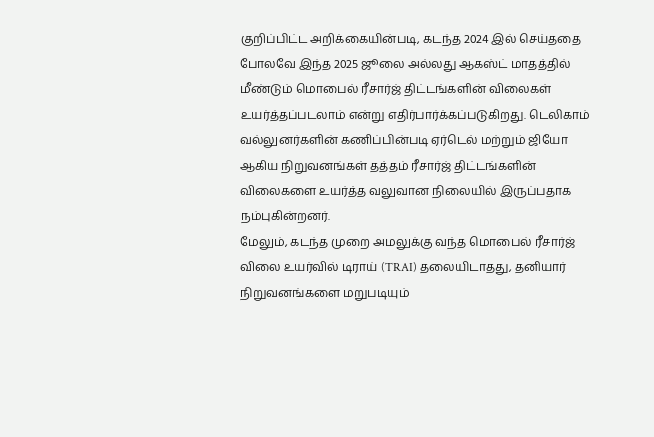குறிப்பிட்ட அறிக்கையின்படி, கடந்த 2024 இல் செய்ததை போலவே இந்த 2025 ஜூலை அல்லது ஆகஸ்ட் மாதத்தில் மீண்டும் மொபைல் ரீசார்ஜ் திட்டங்களின் விலைகள் உயர்த்தப்படலாம் என்று எதிர்பார்க்கப்படுகிறது. டெலிகாம் வல்லுனர்களின் கணிப்பின்படி ஏர்டெல் மற்றும் ஜியோ ஆகிய நிறுவனங்கள் தத்தம் ரீசார்ஜ் திட்டங்களின் விலைகளை உயர்த்த வலுவான நிலையில் இருப்பதாக நம்புகின்றனர்.
மேலும், கடந்த முறை அமலுக்கு வந்த மொபைல் ரீசார்ஜ் விலை உயர்வில் டிராய் (TRAI) தலையிடாதது, தனியார் நிறுவனங்களை மறுபடியும்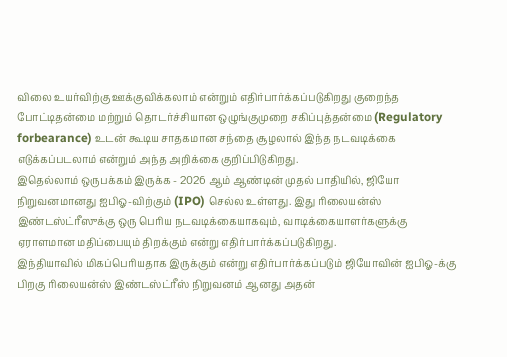விலை உயர்விற்கு ஊக்குவிக்கலாம் என்றும் எதிர்பார்க்கப்படுகிறது குறைந்த போட்டிதன்மை மற்றும் தொடர்ச்சியான ஒழுங்குமுறை சகிப்புத்தன்மை (Regulatory forbearance) உடன் கூடிய சாதகமான சந்தை சூழலால் இந்த நடவடிக்கை எடுக்கப்படலாம் என்றும் அந்த அறிக்கை குறிப்பிடுகிறது.
இதெல்லாம் ஒருபக்கம் இருக்க - 2026 ஆம் ஆண்டின் முதல் பாதியில், ஜியோ நிறுவனமானது ஐபிஓ-விற்கும் (IPO) செல்ல உள்ளது. இது ரிலையன்ஸ் இண்டஸ்ட்ரீஸுக்கு ஒரு பெரிய நடவடிக்கையாகவும், வாடிக்கையாளர்களுக்கு ஏராளமான மதிப்பையும் திறக்கும் என்று எதிர்பார்க்கப்படுகிறது.
இந்தியாவில் மிகப்பெரியதாக இருக்கும் என்று எதிர்பார்க்கப்படும் ஜியோவின் ஐபிஓ-க்கு பிறகு ரிலையன்ஸ் இண்டஸ்ட்ரீஸ் நிறுவனம் ஆனது அதன்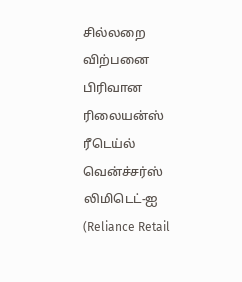சில்லறை விற்பனை பிரிவான ரிலையன்ஸ் ரீடெய்ல் வென்ச்சர்ஸ் லிமிடெட்-ஐ (Reliance Retail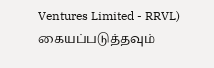Ventures Limited - RRVL) கையப்படுத்தவும்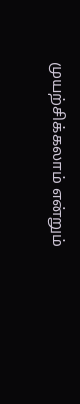முயற்சிக்கலாம் என்றும்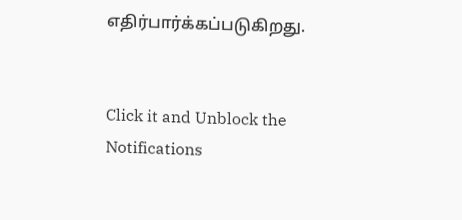எதிர்பார்க்கப்படுகிறது.


Click it and Unblock the Notifications